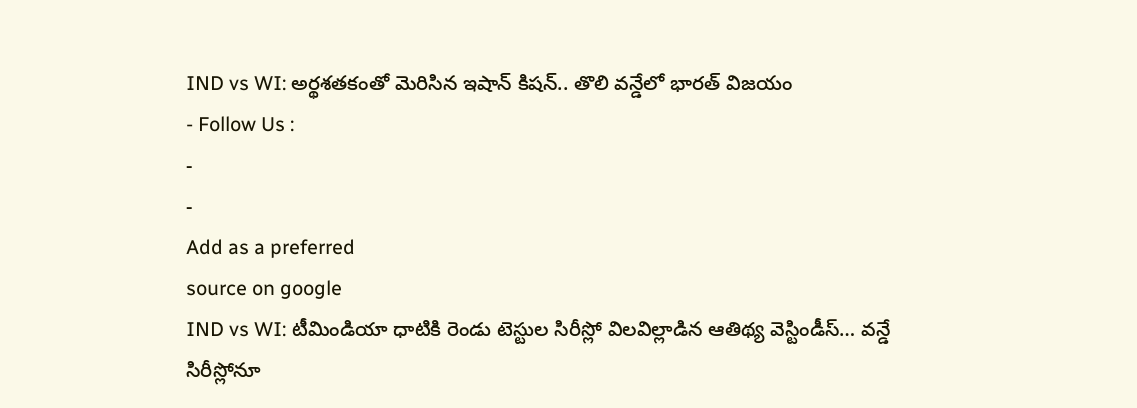IND vs WI: అర్థశతకంతో మెరిసిన ఇషాన్ కిషన్.. తొలి వన్డేలో భారత్ విజయం
- Follow Us :
-
-
Add as a preferred
source on google
IND vs WI: టీమిండియా ధాటికి రెండు టెస్టుల సిరీస్లో విలవిల్లాడిన ఆతిథ్య వెస్టిండీస్… వన్డే సిరీస్లోనూ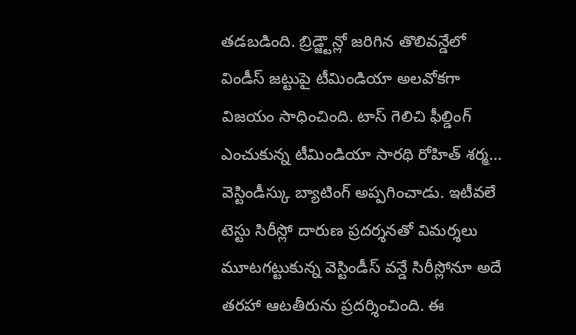తడబడింది. బ్రిడ్జ్టౌన్లో జరిగిన తొలివన్డేలో విండీస్ జట్టుపై టీమిండియా అలవోకగా విజయం సాధించింది. టాస్ గెలిచి ఫీల్డింగ్ ఎంచుకున్న టీమిండియా సారథి రోహిత్ శర్మ… వెస్టిండీస్కు బ్యాటింగ్ అప్పగించాడు. ఇటీవలే టెస్టు సిరీస్లో దారుణ ప్రదర్శనతో విమర్శలు మూటగట్టుకున్న వెస్టిండీస్ వన్డే సిరీస్లోనూ అదే తరహా ఆటతీరును ప్రదర్శించింది. ఈ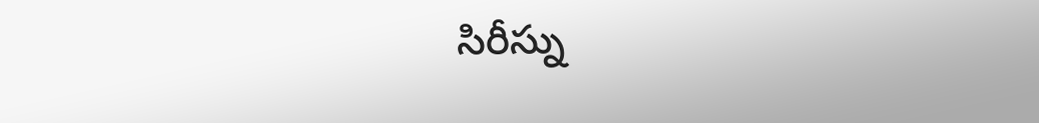సిరీస్ను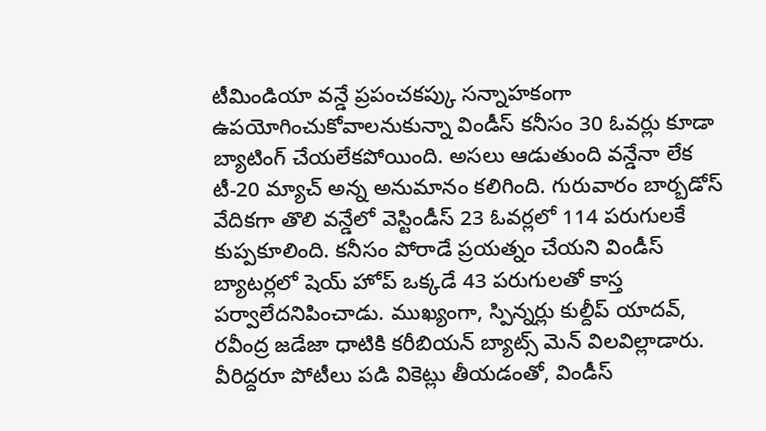టీమిండియా వన్డే ప్రపంచకప్కు సన్నాహకంగా ఉపయోగించుకోవాలనుకున్నా విండీస్ కనీసం 30 ఓవర్లు కూడా బ్యాటింగ్ చేయలేకపోయింది. అసలు ఆడుతుంది వన్డేనా లేక టీ-20 మ్యాచ్ అన్న అనుమానం కలిగింది. గురువారం బార్బడోస్ వేదికగా తొలి వన్డేలో వెస్టిండీస్ 23 ఓవర్లలో 114 పరుగులకే కుప్పకూలింది. కనీసం పోరాడే ప్రయత్నం చేయని విండీస్ బ్యాటర్లలో షెయ్ హోప్ ఒక్కడే 43 పరుగులతో కాస్త పర్వాలేదనిపించాడు. ముఖ్యంగా, స్పిన్నర్లు కుల్దీప్ యాదవ్, రవీంద్ర జడేజా ధాటికి కరీబియన్ బ్యాట్స్ మెన్ విలవిల్లాడారు. వీరిద్దరూ పోటీలు పడి వికెట్లు తీయడంతో, విండీస్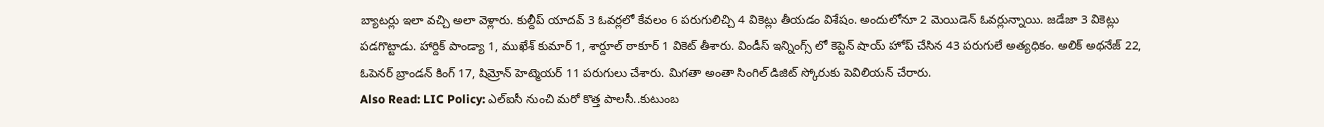బ్యాటర్లు ఇలా వచ్చి అలా వెళ్లారు. కుల్దీప్ యాదవ్ 3 ఓవర్లలో కేవలం 6 పరుగులిచ్చి 4 వికెట్లు తీయడం విశేషం. అందులోనూ 2 మెయిడెన్ ఓవర్లున్నాయి. జడేజా 3 వికెట్లు పడగొట్టాడు. హార్దిక్ పాండ్యా 1, ముఖేశ్ కుమార్ 1, శార్దూల్ ఠాకూర్ 1 వికెట్ తీశారు. విండీస్ ఇన్నింగ్స్ లో కెప్టెన్ షాయ్ హోప్ చేసిన 43 పరుగులే అత్యధికం. అలిక్ అథనేజ్ 22, ఓపెనర్ బ్రాండన్ కింగ్ 17, షిమ్రోన్ హెట్మెయర్ 11 పరుగులు చేశారు. మిగతా అంతా సింగిల్ డిజిట్ స్కోరుకు పెవిలియన్ చేరారు.
Also Read: LIC Policy: ఎల్ఐసీ నుంచి మరో కొత్త పాలసీ..కుటుంబ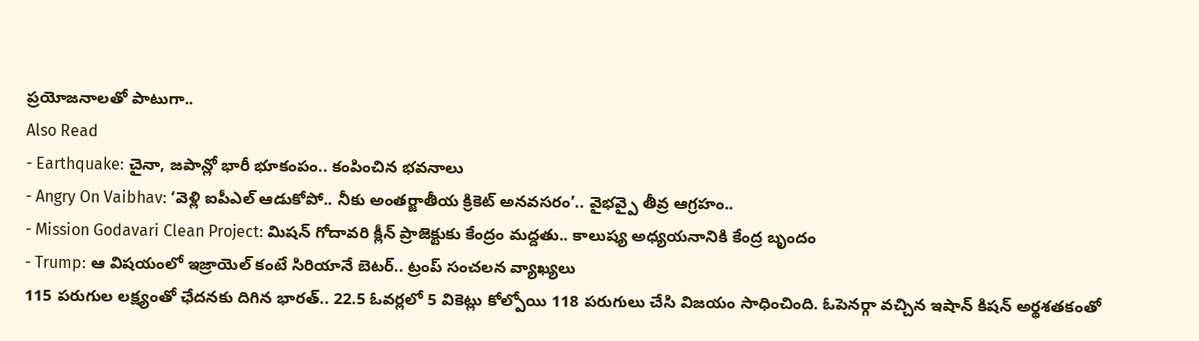ప్రయోజనాలతో పాటుగా..
Also Read
- Earthquake: చైనా, జపాన్లో భారీ భూకంపం.. కంపించిన భవనాలు
- Angry On Vaibhav: ‘వెళ్లి ఐపీఎల్ ఆడుకోపో.. నీకు అంతర్జాతీయ క్రికెట్ అనవసరం’.. వైభవ్పై తీవ్ర ఆగ్రహం..
- Mission Godavari Clean Project: మిషన్ గోదావరి క్లీన్ ప్రాజెక్టుకు కేంద్రం మద్దతు.. కాలుష్య అధ్యయనానికి కేంద్ర బృందం
- Trump: ఆ విషయంలో ఇజ్రాయెల్ కంటే సిరియానే బెటర్.. ట్రంప్ సంచలన వ్యాఖ్యలు
115 పరుగుల లక్ష్యంతో ఛేదనకు దిగిన భారత్.. 22.5 ఓవర్లలో 5 వికెట్లు కోల్పోయి 118 పరుగులు చేసి విజయం సాధించింది. ఓపెనర్గా వచ్చిన ఇషాన్ కిషన్ అర్థశతకంతో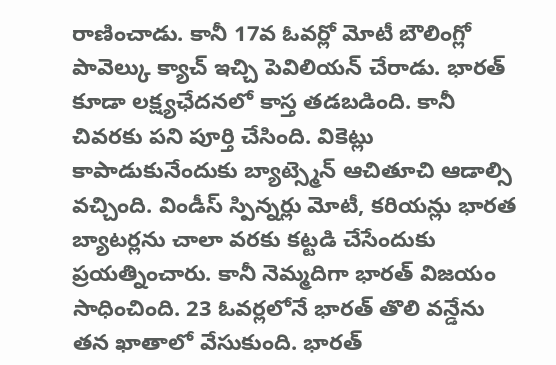రాణించాడు. కానీ 17వ ఓవర్లో మోటీ బౌలింగ్లో పావెల్కు క్యాచ్ ఇచ్చి పెవిలియన్ చేరాడు. భారత్ కూడా లక్ష్యఛేదనలో కాస్త తడబడింది. కానీ చివరకు పని పూర్తి చేసింది. వికెట్లు కాపాడుకునేందుకు బ్యాట్స్మెన్ ఆచితూచి ఆడాల్సి వచ్చింది. విండీస్ స్పిన్నర్లు మోటీ, కరియన్లు భారత బ్యాటర్లను చాలా వరకు కట్టడి చేసేందుకు ప్రయత్నించారు. కానీ నెమ్మదిగా భారత్ విజయం సాధించింది. 23 ఓవర్లలోనే భారత్ తొలి వన్డేను తన ఖాతాలో వేసుకుంది. భారత్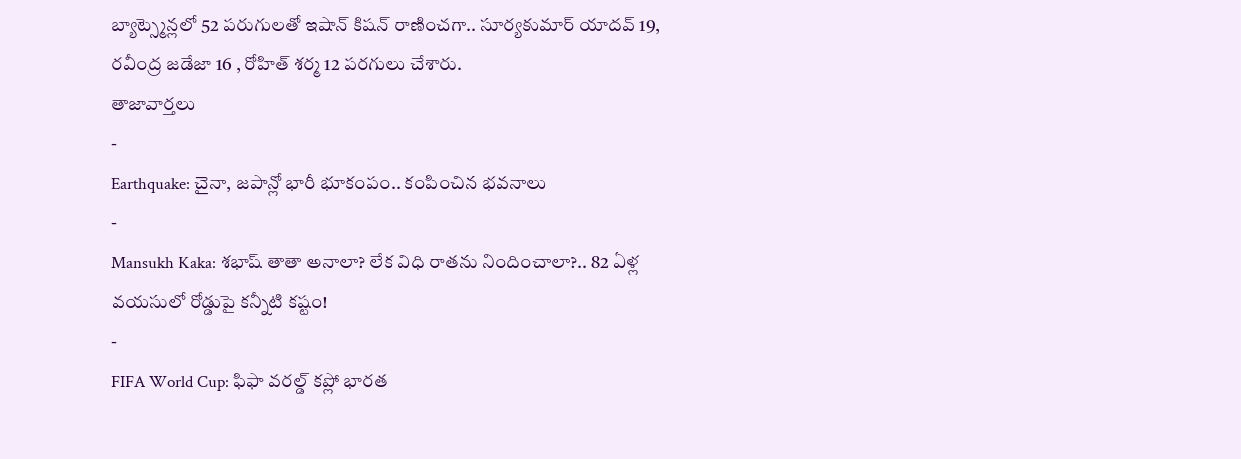బ్యాట్స్మెన్లలో 52 పరుగులతో ఇషాన్ కిషన్ రాణించగా.. సూర్యకుమార్ యాదవ్ 19, రవీంద్ర జడేజా 16 , రోహిత్ శర్మ 12 పరగులు చేశారు.
తాజావార్తలు
-
Earthquake: చైనా, జపాన్లో భారీ భూకంపం.. కంపించిన భవనాలు
-
Mansukh Kaka: శభాష్ తాతా అనాలా? లేక విధి రాతను నిందించాలా?.. 82 ఏళ్ల వయసులో రోడ్డుపై కన్నీటి కష్టం!
-
FIFA World Cup: ఫిఫా వరల్డ్ కప్లో భారత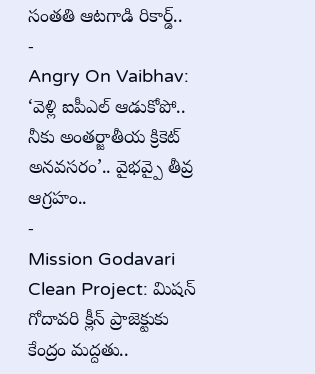సంతతి ఆటగాడి రికార్డ్..
-
Angry On Vaibhav: ‘వెళ్లి ఐపీఎల్ ఆడుకోపో.. నీకు అంతర్జాతీయ క్రికెట్ అనవసరం’.. వైభవ్పై తీవ్ర ఆగ్రహం..
-
Mission Godavari Clean Project: మిషన్ గోదావరి క్లీన్ ప్రాజెక్టుకు కేంద్రం మద్దతు..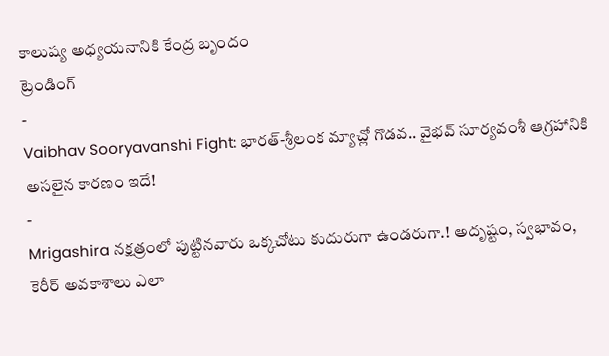కాలుష్య అధ్యయనానికి కేంద్ర బృందం
ట్రెండింగ్
-
Vaibhav Sooryavanshi Fight: భారత్-శ్రీలంక మ్యాచ్లో గొడవ.. వైభవ్ సూర్యవంశీ ఆగ్రహానికి అసలైన కారణం ఇదే!
-
Mrigashira నక్షత్రంలో పుట్టినవారు ఒక్కచోటు కుదురుగా ఉండరుగా.! అదృష్టం, స్వభావం, కెరీర్ అవకాశాలు ఎలా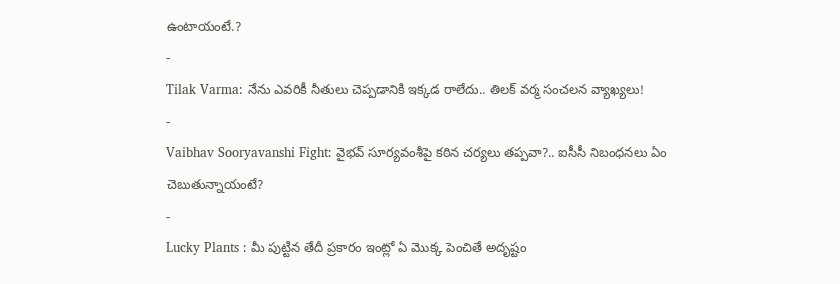ఉంటాయంటే.?
-
Tilak Varma: నేను ఎవరికీ నీతులు చెప్పడానికి ఇక్కడ రాలేదు.. తిలక్ వర్మ సంచలన వ్యాఖ్యలు!
-
Vaibhav Sooryavanshi Fight: వైభవ్ సూర్యవంశీపై కఠిన చర్యలు తప్పవా?.. ఐసీసీ నిబంధనలు ఏం చెబుతున్నాయంటే?
-
Lucky Plants : మీ పుట్టిన తేదీ ప్రకారం ఇంట్లో ఏ మొక్క పెంచితే అదృష్టం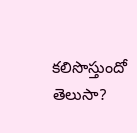కలిసొస్తుందో తెలుసా?